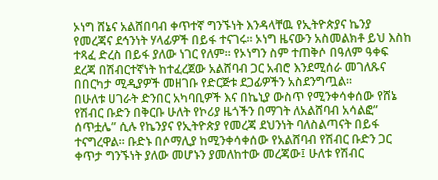ኦነግ ሸኔና አልሸበባብ ቀጥተኛ ግንኙነት እንዳላቸዉ የኢትዮጵያና ኬንያ የመረጃና ደኅንነት ሃላፊዎች በይፋ ተናገሩ። ኦነግ ዜናውን አስመልክቶ ይህ እስከ ተጻፈ ድረስ በይፋ ያለው ነገር የለም። የኦነግን ስም ተጠቅሶ በዓለም ዓቀፍ ደረጃ በሽብርተኛነት ከተፈረጀው አልሸባብ ጋር አብሮ እንደሚሰራ መገለጹና በበርካታ ሚዲያዎች መዘገቡ የድርጅቱ ደጋፊዎችን አስደንግጧል።
በሁለቱ ሀገራት ድንበር አካባቢዎች እና በኬኒያ ውስጥ የሚንቀሳቀሰው የሸኔ የሽብር ቡድን በቅርቡ ሁለት የኮሪያ ዜጎችን በማገት ለአልሸባብ አሳልፎ” ሰጥቷሌ” ሲሉ የኬንያና የኢትዮጵያ የመረጃ ደህንነት ባለስልጣናት በይፋ ተናግረዋል። ቡድኑ በሶማሊያ ከሚንቀሳቀሰው የአልሸባብ የሽብር ቡድን ጋር ቀጥታ ግንኙነት ያለው መሆኑን ያመለከተው መረጃው፤ ሁለቱ የሽብር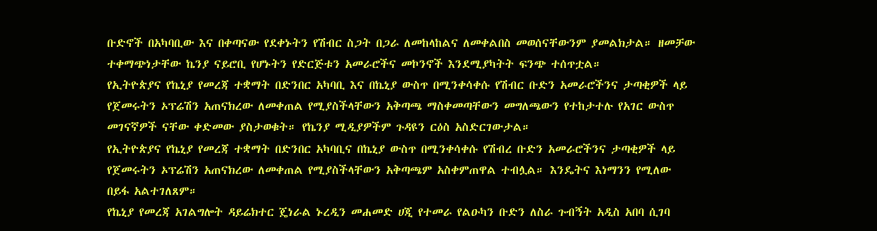ቡድኖች በአካባቢው እና በቀጣናው የደቀኑትን የሽብር ስጋት በጋራ ለመከላከልና ለመቀልበስ መወሰናቸውንም ያመልክታል። ዘመቻው ተቀማጭነታቸው ኬንያ ናይሮቢ የሆኑትን የድርጅቱን አመራሮችና መኮንኖች እንደሚያካትት ፍንጭ ተሰጥቷል።
የኢትዮጵያና የኬኒያ የመረጃ ተቋማት በድንበር አካባቢ እና በኬኒያ ውስጥ በሚንቀሳቀሱ የሽብር ቡድን አመራሮችንና ታጣቂዎች ላይ የጀመሩትን ኦፕሬሽን አጠናክረው ለመቀጠል የሚያስችላቸውን አቅጣጫ ማስቀመጣቸውን መግለጫውን የተከታተሉ የአገር ውስጥ መገናኛዎች ናቸው ቀድመው ያስታወቁት። የኬንያ ሚዲያዎችም ጉዳዩን ርዕስ አስድርገውታል።
የኢትዮጵያና የኬኒያ የመረጃ ተቋማት በድንበር አካባቢና በኬኒያ ውስጥ በሚንቀሳቀሱ የሽብረ ቡድን አመራሮችንና ታጣቂዎች ላይ የጀመሩትን ኦፕሬሽን አጠናክረው ለመቀጠል የሚያስችላቸውን አቅጣጫም አስቀምጠዋል ተብሏል። እንዴትና እነማንን የሚለው በይፋ አልተገለጸም።
የኬኒያ የመረጃ አገልግሎት ዳይሬክተር ጄነራል ኑረዲን መሐመድ ሀጂ የተመራ የልዑካን ቡድን ለስራ ጉብኝት አዲስ አበባ ሲገባ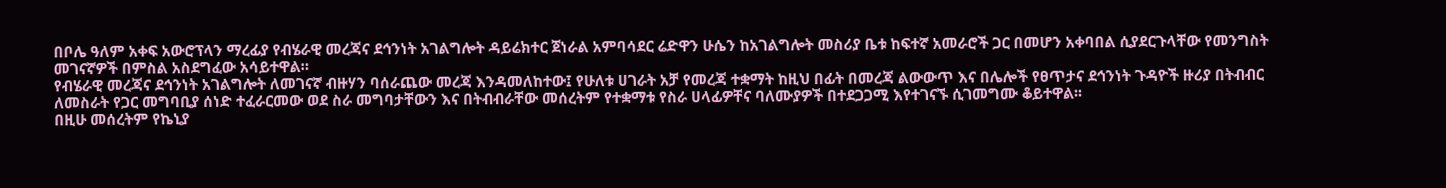በቦሌ ዓለም አቀፍ አውሮፕላን ማረፊያ የብሄራዊ መረጃና ደኅንነት አገልግሎት ዳይሬክተር ጀነራል አምባሳደር ሬድዋን ሁሴን ከአገልግሎት መስሪያ ቤቱ ከፍተኛ አመራሮች ጋር በመሆን አቀባበል ሲያደርጉላቸው የመንግስት መገናኛዎች በምስል አስደግፈው አሳይተዋል።
የብሄራዊ መረጃና ደኅንነት አገልግሎት ለመገናኛ ብዙሃን ባሰራጨው መረጃ እንዳመለከተው፤ የሁለቱ ሀገራት አቻ የመረጃ ተቋማት ከዚህ በፊት በመረጃ ልውውጥ እና በሌሎች የፀጥታና ደኅንነት ጉዳዮች ዙሪያ በትብብር ለመስራት የጋር መግባቢያ ሰነድ ተፈራርመው ወደ ስራ መግባታቸውን እና በትብብራቸው መሰረትም የተቋማቱ የስራ ሀላፊዎቸና ባለሙያዎች በተደጋጋሚ እየተገናኙ ሲገመግሙ ቆይተዋል፡፡
በዚሁ መሰረትም የኬኒያ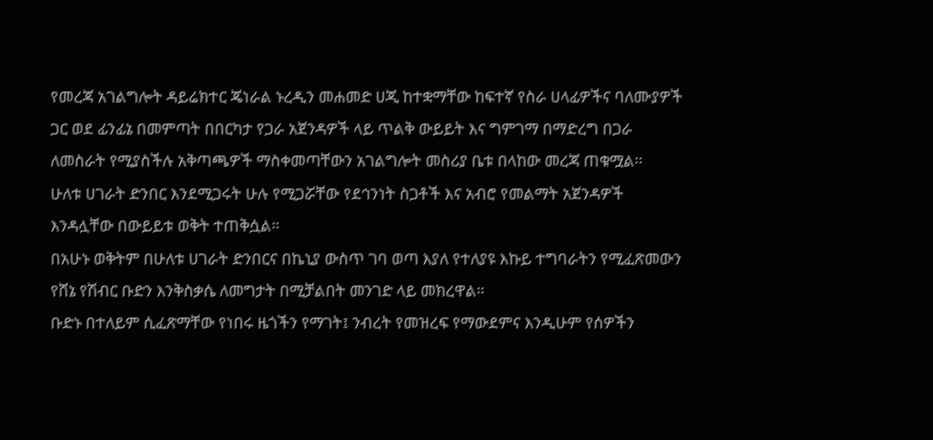የመረጃ አገልግሎት ዳይሬክተር ጄነራል ኑረዲን መሐመድ ሀጂ ከተቋማቸው ከፍተኛ የስራ ሀላፊዎችና ባለሙያዎች ጋር ወደ ፊንፊኔ በመምጣት በበርካታ የጋራ አጀንዳዎች ላይ ጥልቅ ውይይት እና ግምገማ በማድረግ በጋራ ለመስራት የሚያስችሉ አቅጣጫዎች ማስቀመጣቸውን አገልግሎት መስሪያ ቤቱ በላከው መረጃ ጠቁሟል፡፡
ሁለቱ ሀገራት ድንበር እንደሚጋሩት ሁሉ የሚጋሯቸው የደኅንነት ስጋቶች እና አብሮ የመልማት አጀንዳዎች እንዳሏቸው በውይይቱ ወቅት ተጠቅሷል።
በአሁኑ ወቅትም በሁለቱ ሀገራት ድንበርና በኬኒያ ውስጥ ገባ ወጣ እያለ የተለያዩ እኩይ ተግባራትን የሚፈጽመውን የሸኔ የሽብር ቡድን እንቅስቃሴ ለመግታት በሚቻልበት መንገድ ላይ መክረዋል።
ቡድኑ በተለይም ሲፈጽማቸው የነበሩ ዜጎችን የማገት፤ ንብረት የመዝረፍ የማውደምና እንዲሁም የሰዎችን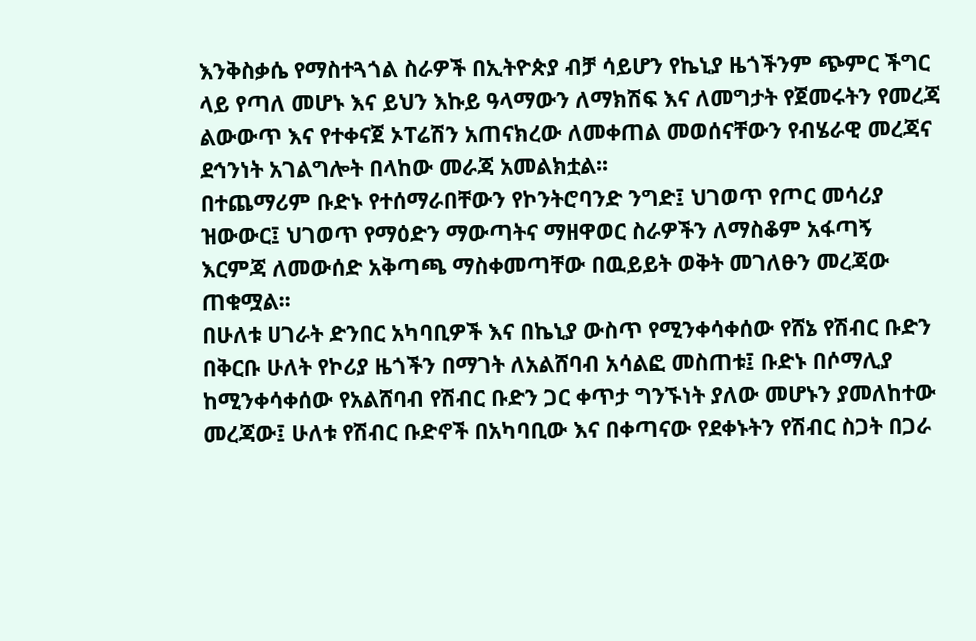እንቅስቃሴ የማስተጓጎል ስራዎች በኢትዮጵያ ብቻ ሳይሆን የኬኒያ ዜጎችንም ጭምር ችግር ላይ የጣለ መሆኑ እና ይህን እኩይ ዓላማውን ለማክሽፍ እና ለመግታት የጀመሩትን የመረጃ ልውውጥ እና የተቀናጀ ኦፐሬሽን አጠናክረው ለመቀጠል መወሰናቸውን የብሄራዊ መረጃና ደኅንነት አገልግሎት በላከው መራጃ አመልክቷል፡፡
በተጨማሪም ቡድኑ የተሰማራበቸውን የኮንትሮባንድ ንግድ፤ ህገወጥ የጦር መሳሪያ ዝውውር፤ ህገወጥ የማዕድን ማውጣትና ማዘዋወር ስራዎችን ለማስቆም አፋጣኝ እርምጃ ለመውሰድ አቅጣጫ ማስቀመጣቸው በዉይይት ወቅት መገለፁን መረጃው ጠቁሟል፡፡
በሁለቱ ሀገራት ድንበር አካባቢዎች እና በኬኒያ ውስጥ የሚንቀሳቀሰው የሸኔ የሽብር ቡድን በቅርቡ ሁለት የኮሪያ ዜጎችን በማገት ለአልሸባብ አሳልፎ መስጠቱ፤ ቡድኑ በሶማሊያ ከሚንቀሳቀሰው የአልሸባብ የሽብር ቡድን ጋር ቀጥታ ግንኙነት ያለው መሆኑን ያመለከተው መረጃው፤ ሁለቱ የሽብር ቡድኖች በአካባቢው እና በቀጣናው የደቀኑትን የሽብር ስጋት በጋራ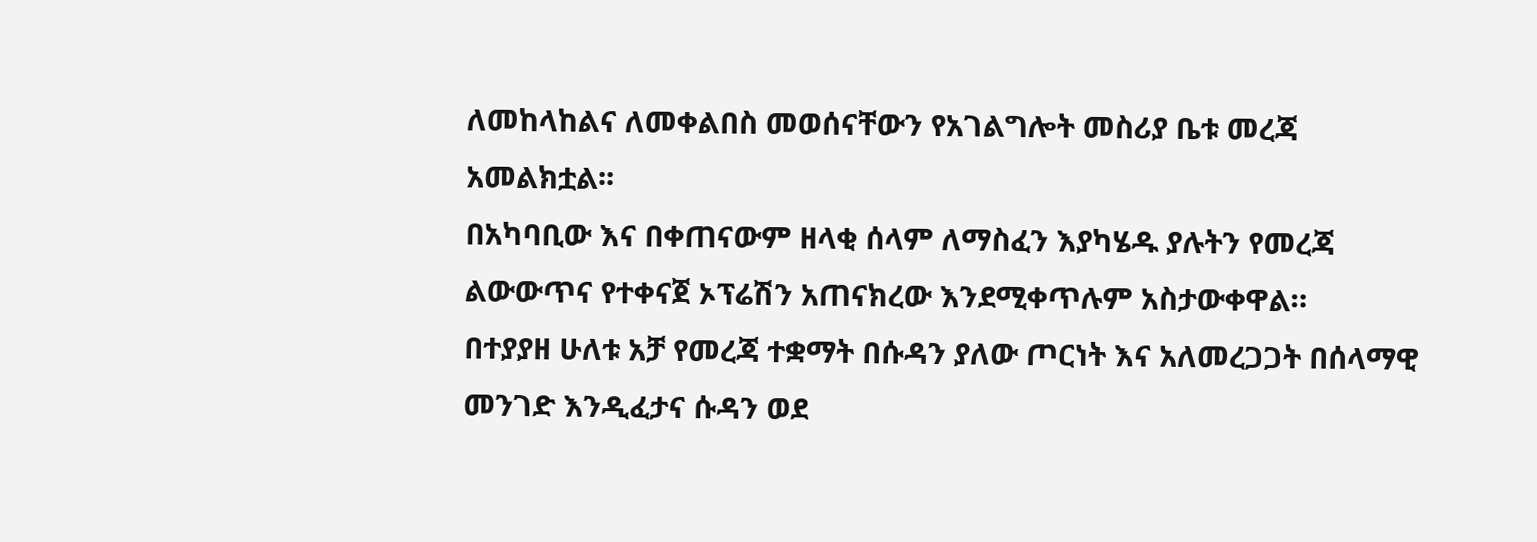ለመከላከልና ለመቀልበስ መወሰናቸውን የአገልግሎት መስሪያ ቤቱ መረጃ አመልክቷል፡፡
በአካባቢው እና በቀጠናውም ዘላቂ ሰላም ለማስፈን እያካሄዱ ያሉትን የመረጃ ልውውጥና የተቀናጀ ኦፕሬሽን አጠናክረው እንደሚቀጥሉም አስታውቀዋል።
በተያያዘ ሁለቱ አቻ የመረጃ ተቋማት በሱዳን ያለው ጦርነት እና አለመረጋጋት በሰላማዊ መንገድ እንዲፈታና ሱዳን ወደ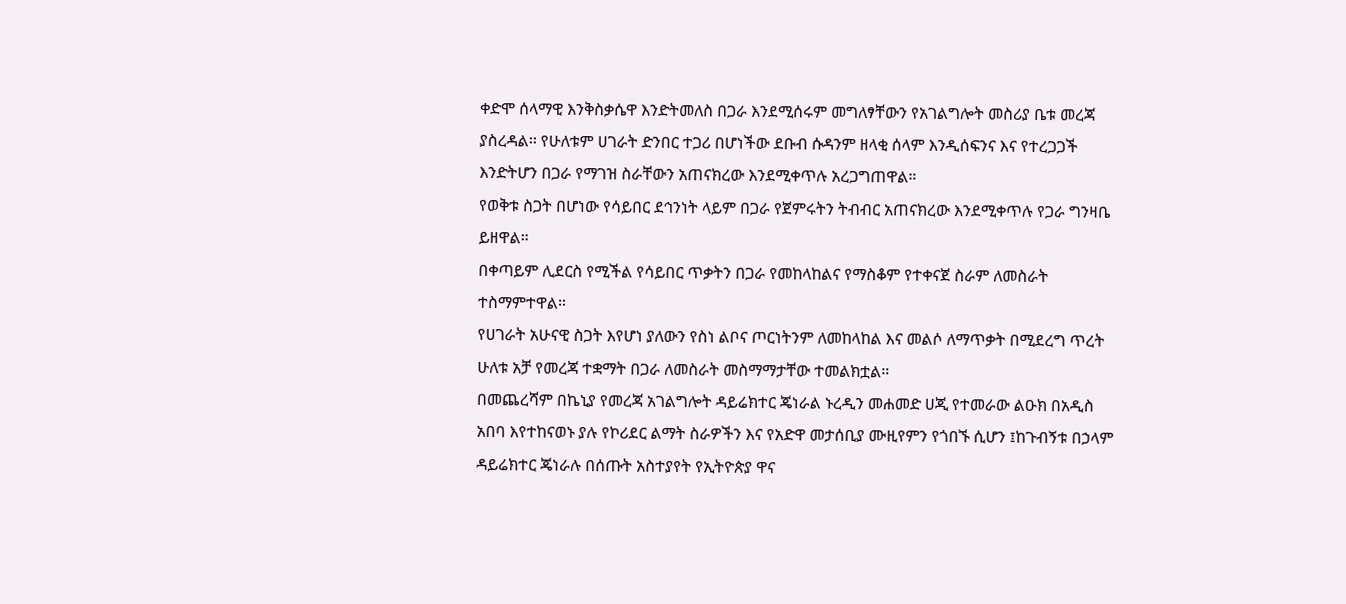ቀድሞ ሰላማዊ እንቅስቃሴዋ እንድትመለስ በጋራ እንደሚሰሩም መግለፃቸውን የአገልግሎት መስሪያ ቤቱ መረጃ ያስረዳል፡፡ የሁለቱም ሀገራት ድንበር ተጋሪ በሆነችው ደቡብ ሱዳንም ዘላቂ ሰላም እንዲሰፍንና እና የተረጋጋች እንድትሆን በጋራ የማገዝ ስራቸውን አጠናክረው እንደሚቀጥሉ አረጋግጠዋል።
የወቅቱ ስጋት በሆነው የሳይበር ደኅንነት ላይም በጋራ የጀምሩትን ትብብር አጠናክረው እንደሚቀጥሉ የጋራ ግንዛቤ ይዘዋል።
በቀጣይም ሊደርስ የሚችል የሳይበር ጥቃትን በጋራ የመከላከልና የማስቆም የተቀናጀ ስራም ለመስራት ተስማምተዋል።
የሀገራት አሁናዊ ስጋት እየሆነ ያለውን የስነ ልቦና ጦርነትንም ለመከላከል እና መልሶ ለማጥቃት በሚደረግ ጥረት ሁለቱ አቻ የመረጃ ተቋማት በጋራ ለመስራት መስማማታቸው ተመልክቷል።
በመጨረሻም በኬኒያ የመረጃ አገልግሎት ዳይሬክተር ጄነራል ኑረዲን መሐመድ ሀጂ የተመራው ልዑክ በአዲስ አበባ እየተከናወኑ ያሉ የኮሪደር ልማት ስራዎችን እና የአድዋ መታሰቢያ ሙዚየምን የጎበኙ ሲሆን ፤ከጉብኝቱ በኃላም ዳይሬክተር ጄነራሉ በሰጡት አስተያየት የኢትዮጵያ ዋና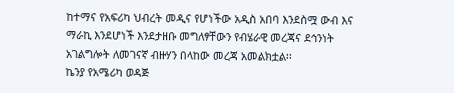ከተማና የአፍሪካ ህብረት መዲና የሆነችው አዲስ አበባ እንደስሟ ውብ እና ማራኪ እንደሆነች እንደታዘቡ መግለፃቸውን የብሄራዊ መረጃና ደኅንነት አገልግሎት ለመገናኛ ብዙሃን በላከው መረጃ አመልክቷል፡፡
ኬንያ የአሜሪካ ወዳጅ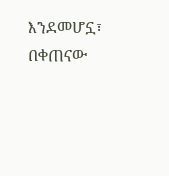እንደመሆኗ፣ በቀጠናው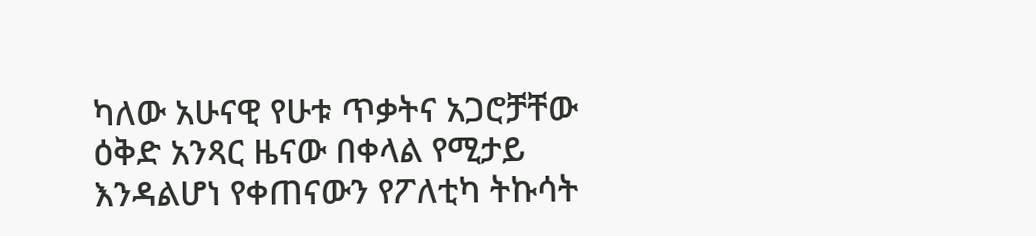ካለው አሁናዊ የሁቱ ጥቃትና አጋሮቻቸው ዕቅድ አንጻር ዜናው በቀላል የሚታይ እንዳልሆነ የቀጠናውን የፖለቲካ ትኩሳት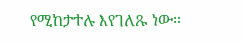የሚከታተሉ እየገለጹ ነው።